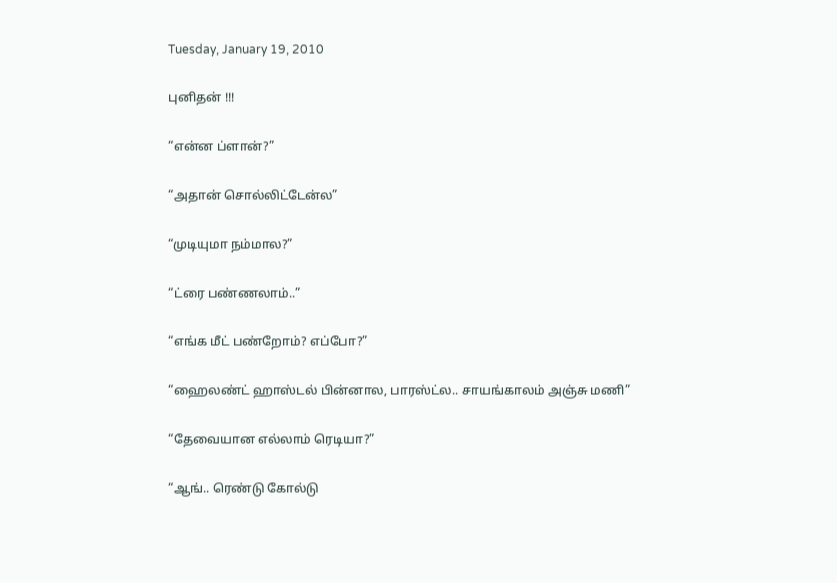Tuesday, January 19, 2010

புனிதன் !!!

“என்ன ப்ளான்?”

“அதான் சொல்லிட்டேன்ல”

“முடியுமா நம்மால?”

“ட்ரை பண்ணலாம்..”

“எங்க மீட் பண்றோம்? எப்போ?”

“ஹைலண்ட் ஹாஸ்டல் பின்னால, பாரஸ்ட்ல.. சாயங்காலம் அஞ்சு மணி”

“தேவையான எல்லாம் ரெடியா?”

“ஆங்.. ரெண்டு கோல்டு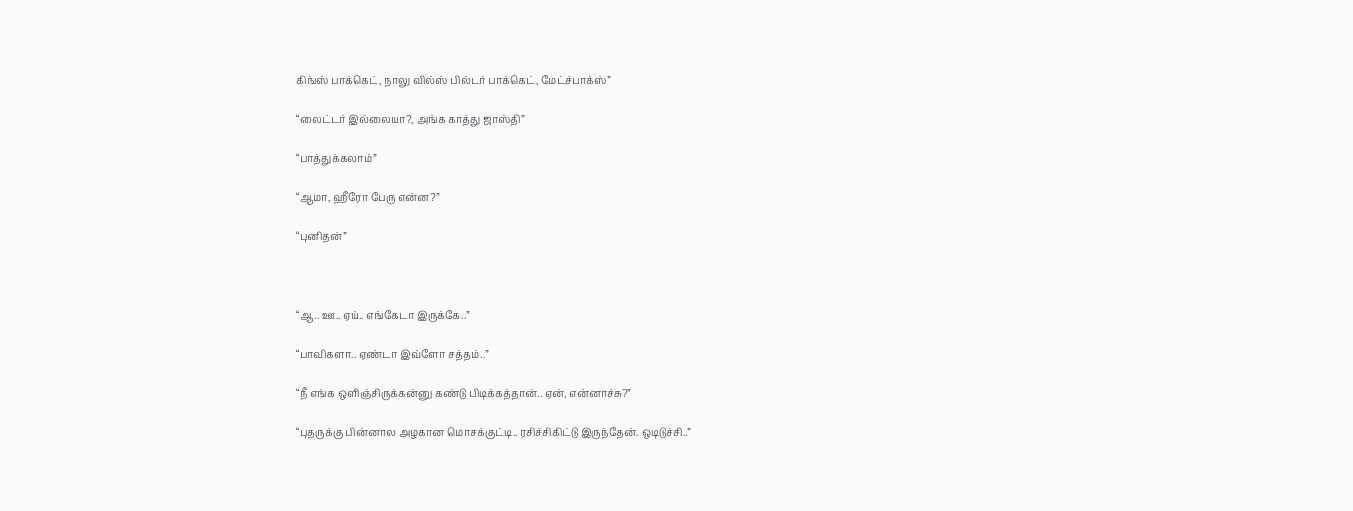கிங்ஸ் பாக்கெட், நாலு வில்ஸ் பில்டர் பாக்கெட், மேட்ச்பாக்ஸ்”

“லைட்டர் இல்லையா?, அங்க காத்து ஜாஸ்தி”

“பாத்துக்கலாம்”

“ஆமா, ஹீரோ பேரு என்ன?”

“புனிதன்”



“ஆ.. ஊ.. ஏய்.. எங்கேடா இருக்கே..”

“பாவிகளா.. ஏண்டா இவ்ளோ சத்தம்..”

“நீ எங்க ஒளிஞ்சிருக்கன்னு கண்டு பிடிக்கத்தான்.. ஏன், என்னாச்சு?”

“புதருக்கு பின்னால அழகான மொசக்குட்டி.. ரசிச்சிகிட்டு இருந்தேன். ஒடிடுச்சி..”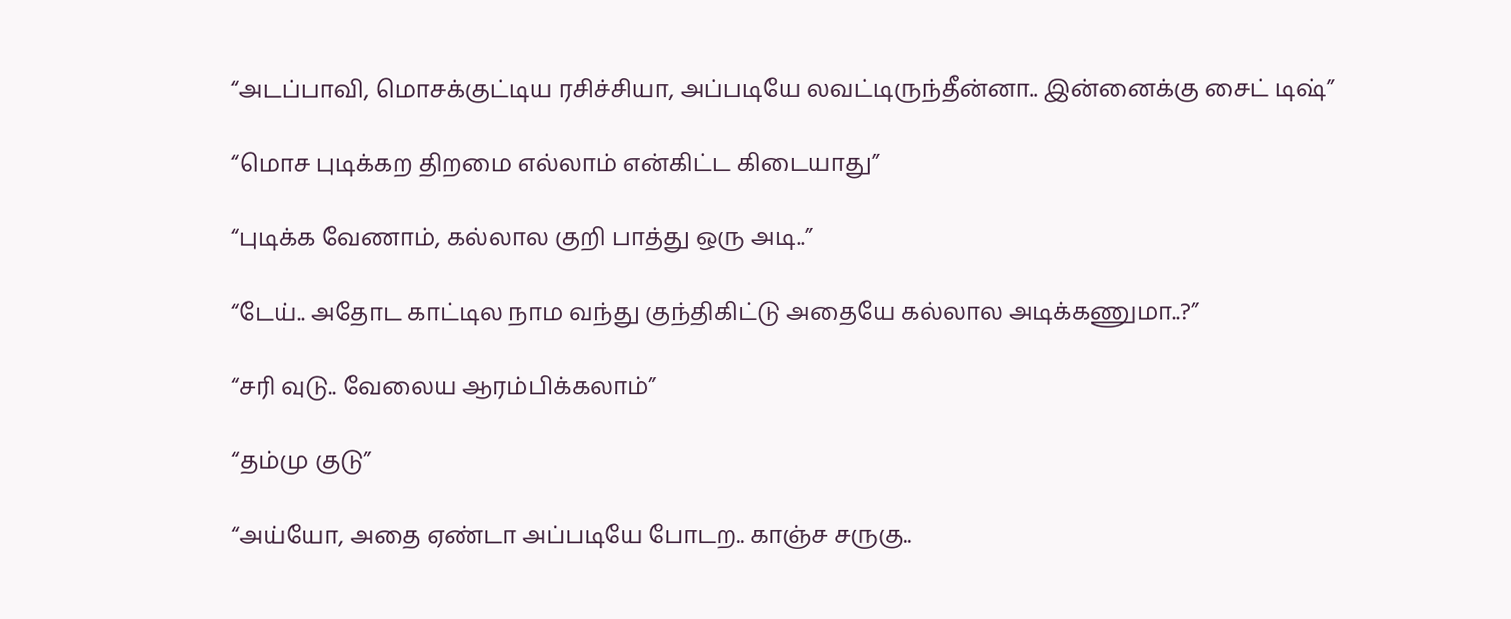“அடப்பாவி, மொசக்குட்டிய ரசிச்சியா, அப்படியே லவட்டிருந்தீன்னா.. இன்னைக்கு சைட் டிஷ்”

“மொச புடிக்கற திறமை எல்லாம் என்கிட்ட கிடையாது”

“புடிக்க வேணாம், கல்லால குறி பாத்து ஒரு அடி..”

“டேய்.. அதோட காட்டில நாம வந்து குந்திகிட்டு அதையே கல்லால அடிக்கணுமா..?”

“சரி வுடு.. வேலைய ஆரம்பிக்கலாம்”

“தம்மு குடு”

“அய்யோ, அதை ஏண்டா அப்படியே போடற.. காஞ்ச சருகு..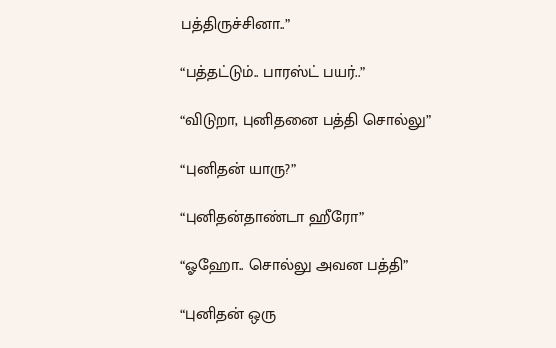பத்திருச்சினா..”

“பத்தட்டும்.. பாரஸ்ட் பயர்..”

“விடுறா, புனிதனை பத்தி சொல்லு”

“புனிதன் யாரு?”

“புனிதன்தாண்டா ஹீரோ”

“ஓஹோ.. சொல்லு அவன பத்தி”

“புனிதன் ஒரு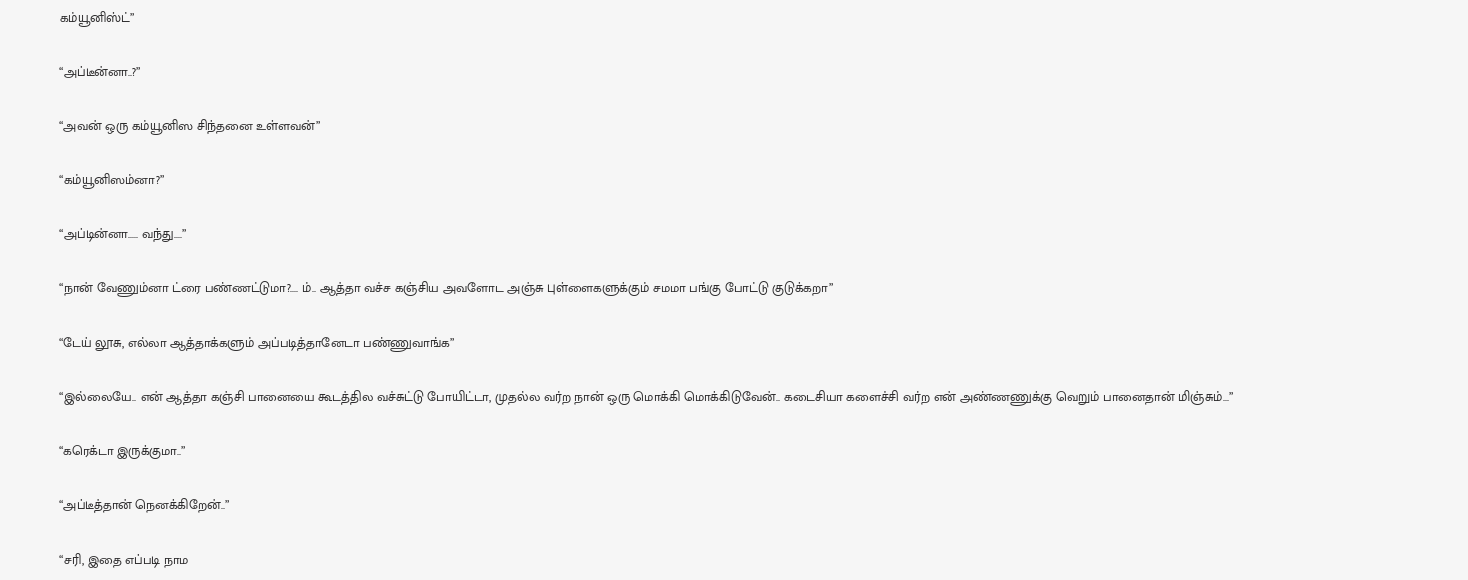கம்யூனிஸ்ட்”

“அப்டீன்னா..?”

“அவன் ஒரு கம்யூனிஸ சிந்தனை உள்ளவன்”

“கம்யூனிஸம்னா?”

“அப்டின்னா..... வந்து....”

“நான் வேணும்னா ட்ரை பண்ணட்டுமா?.... ம்.. ஆத்தா வச்ச கஞ்சிய அவளோட அஞ்சு புள்ளைகளுக்கும் சமமா பங்கு போட்டு குடுக்கறா”

“டேய் லூசு, எல்லா ஆத்தாக்களும் அப்படித்தானேடா பண்ணுவாங்க”

“இல்லையே.. என் ஆத்தா கஞ்சி பானையை கூடத்தில வச்சுட்டு போயிட்டா, முதல்ல வர்ற நான் ஒரு மொக்கி மொக்கிடுவேன்.. கடைசியா களைச்சி வர்ற என் அண்ணணுக்கு வெறும் பானைதான் மிஞ்சும்...”

“கரெக்டா இருக்குமா..”

“அப்டீத்தான் நெனக்கிறேன்..”

“சரி, இதை எப்படி நாம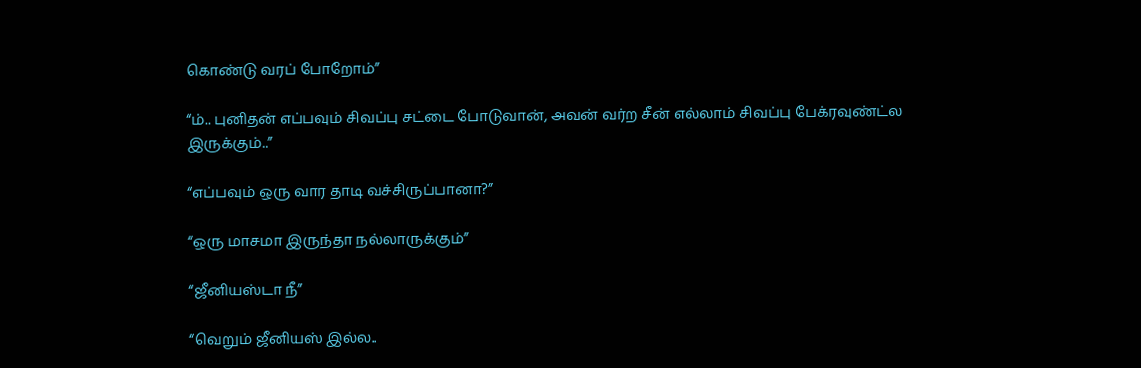கொண்டு வரப் போறோம்”

“ம்.. புனிதன் எப்பவும் சிவப்பு சட்டை போடுவான், அவன் வர்ற சீன் எல்லாம் சிவப்பு பேக்ரவுண்ட்ல இருக்கும்..”

“எப்பவும் ஒரு வார தாடி வச்சிருப்பானா?”

“ஒரு மாசமா இருந்தா நல்லாருக்கும்”

“ஜீனியஸ்டா நீ”

“வெறும் ஜீனியஸ் இல்ல..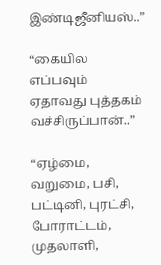இண்டிஜீனியஸ்..”

“கையில எப்பவும் ஏதாவது புத்தகம் வச்சிருப்பான்..”

“ஏழ்மை, வறுமை, பசி, பட்டினி, புரட்சி, போராட்டம், முதலாளி,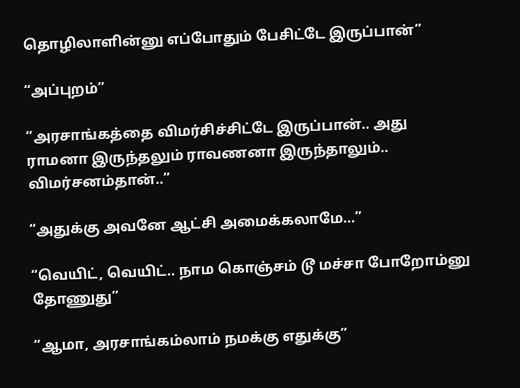தொழிலாளின்னு எப்போதும் பேசிட்டே இருப்பான்”

“அப்புறம்”

“அரசாங்கத்தை விமர்சிச்சிட்டே இருப்பான்.. அது ராமனா இருந்தலும் ராவணனா இருந்தாலும்.. விமர்சனம்தான்..”

“அதுக்கு அவனே ஆட்சி அமைக்கலாமே...”

“வெயிட், வெயிட்.. நாம கொஞ்சம் டூ மச்சா போறோம்னு தோணுது”

“ஆமா, அரசாங்கம்லாம் நமக்கு எதுக்கு”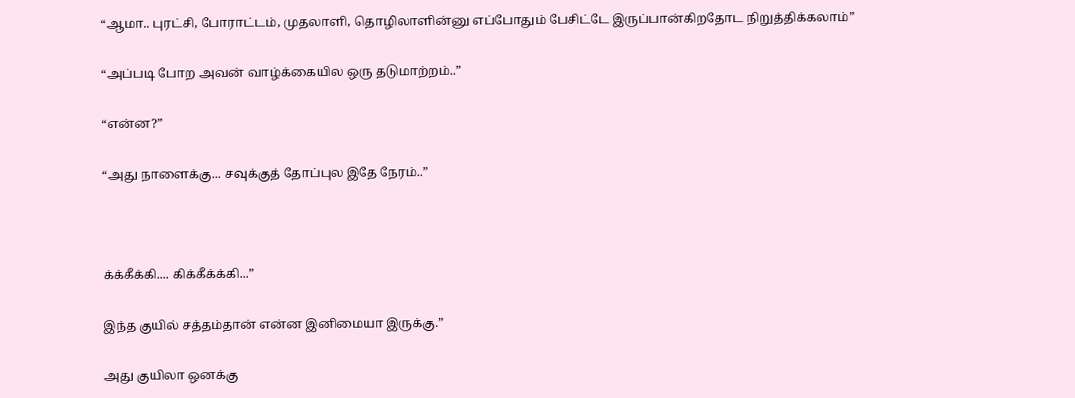“ஆமா.. புரட்சி, போராட்டம், முதலாளி, தொழிலாளின்னு எப்போதும் பேசிட்டே இருப்பான்கிறதோட நிறுத்திக்கலாம்”

“அப்படி போற அவன் வாழ்க்கையில ஒரு தடுமாற்றம்..”

“என்ன?”

“அது நாளைக்கு... சவுக்குத் தோப்புல இதே நேரம்..”



க்க்கீக்கி.... கிக்கீக்க்கி...”

இந்த குயில் சத்தம்தான் என்ன இனிமையா இருக்கு.”

அது குயிலா ஒனக்கு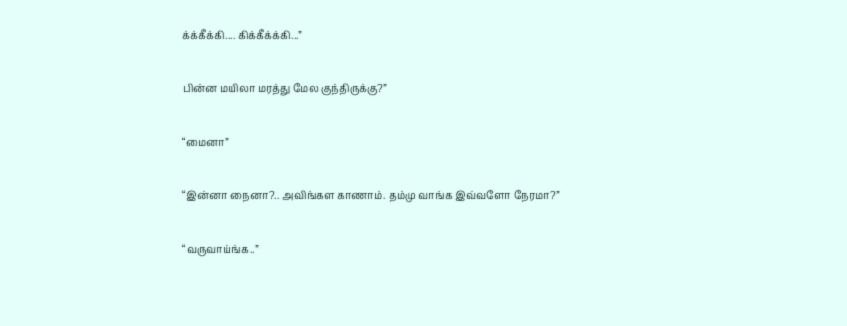க்க்கீக்கி.... கிக்கீக்க்கி...”

பின்ன மயிலா மரத்து மேல குந்திருக்கு?”

“மைனா”

“இன்னா நைனா?.. அவிங்கள காணாம். தம்மு வாங்க இவ்வளோ நேரமா?”

“வருவாய்ங்க..”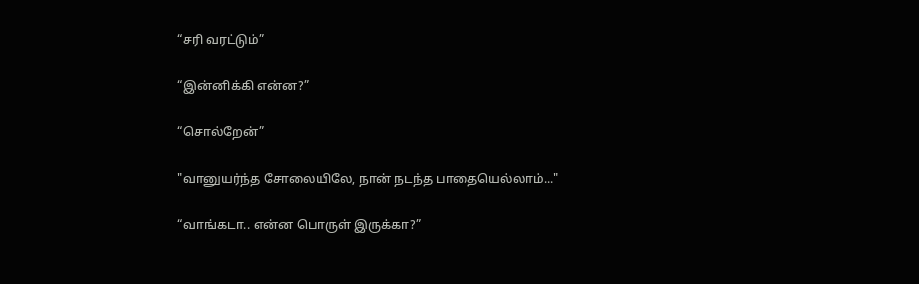“சரி வரட்டும்”

“இன்னிக்கி என்ன?”

“சொல்றேன்”

"வானுயர்ந்த சோலையிலே, நான் நடந்த பாதையெல்லாம்..."

“வாங்கடா.. என்ன பொருள் இருக்கா?”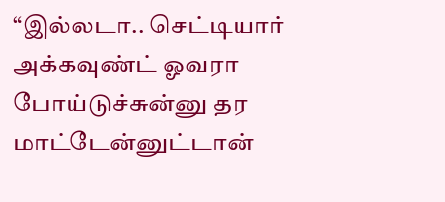“இல்லடா.. செட்டியார் அக்கவுண்ட் ஓவரா போய்டுச்சுன்னு தர மாட்டேன்னுட்டான்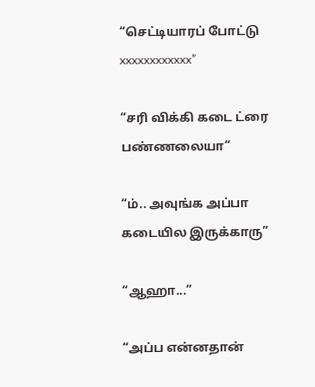“செட்டியாரப் போட்டு xxxxxxxxxxxx”

“சரி விக்கி கடை ட்ரை பண்ணலையா”

“ம்.. அவுங்க அப்பா கடையில இருக்காரு”

“ஆஹா...”

“அப்ப என்னதான்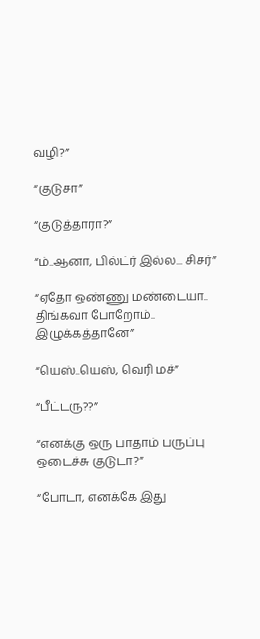வழி?”

“குடுசா”

“குடுத்தாரா?”

“ம்..ஆனா, பில்ட்ர் இல்ல... சிசர்”

“ஏதோ ஒண்ணு மண்டையா.. திங்கவா போறோம்.. இழுக்கத்தானே”

“யெஸ்..யெஸ், வெரி மச்”

“பீட்டரு??”

“எனக்கு ஒரு பாதாம் பருப்பு ஒடைச்சு குடுடா?”

“போடா, எனக்கே இது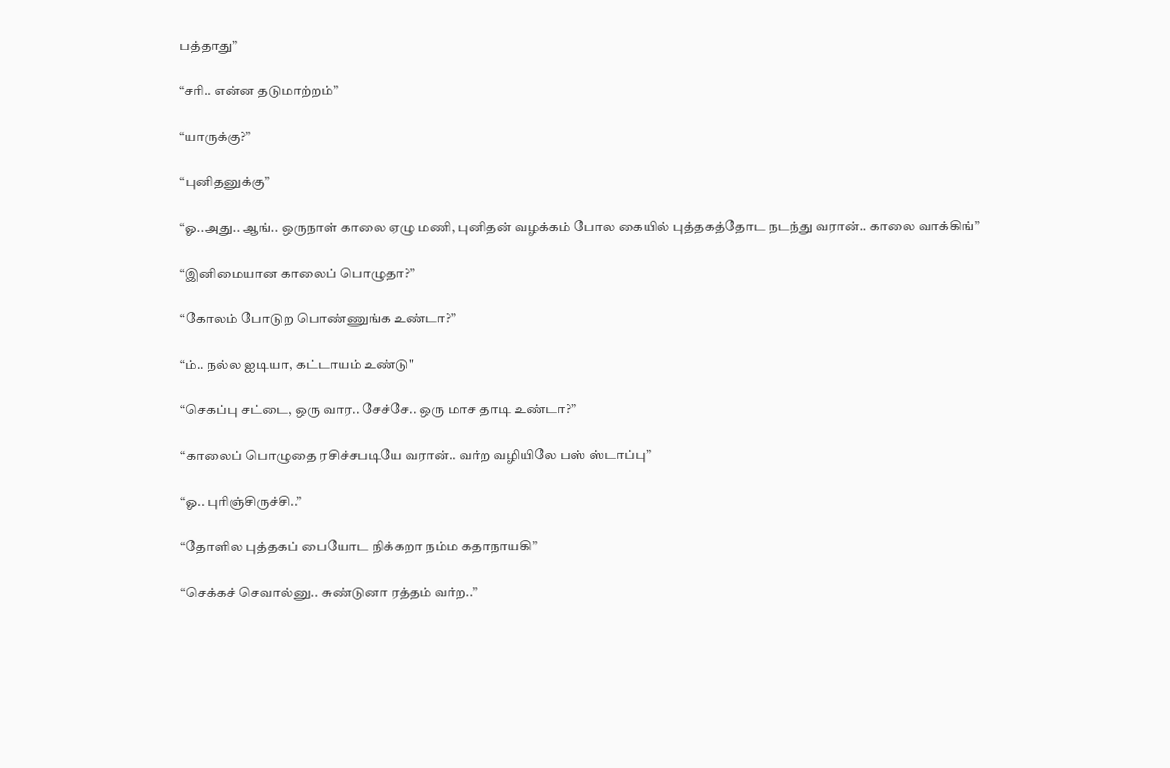பத்தாது”

“சரி.. என்ன தடுமாற்றம்”

“யாருக்கு?”

“புனிதனுக்கு”

“ஓ..அது.. ஆங்.. ஒருநாள் காலை ஏழு மணி, புனிதன் வழக்கம் போல கையில் புத்தகத்தோட நடந்து வரான்.. காலை வாக்கிங்”

“இனிமையான காலைப் பொழுதா?”

“கோலம் போடுற பொண்ணுங்க உண்டா?”

“ம்.. நல்ல ஐடியா, கட்டாயம் உண்டு"

“செகப்பு சட்டை, ஒரு வார.. சேச்சே.. ஒரு மாச தாடி உண்டா?”

“காலைப் பொழுதை ரசிச்சபடியே வரான்.. வர்ற வழியிலே பஸ் ஸ்டாப்பு”

“ஓ.. புரிஞ்சிருச்சி..”

“தோளில புத்தகப் பையோட நிக்கறா நம்ம கதாநாயகி”

“செக்கச் செவால்னு.. சுண்டுனா ரத்தம் வர்ற..”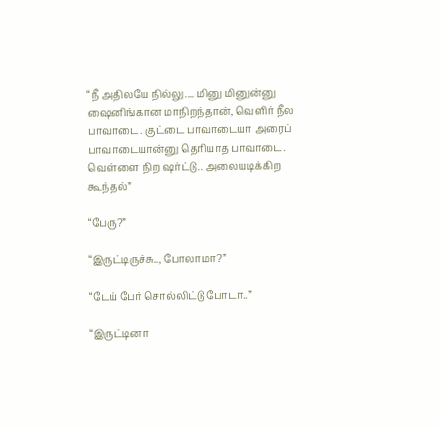“நீ அதிலயே நில்லு.... மினு மினுன்னு ஷைனிங்கான மாநிறந்தான், வெளிர் நீல பாவாடை. குட்டை பாவாடையா அரைப் பாவாடையான்னு தெரியாத பாவாடை. வெள்ளை நிற ஷர்ட்டு.. அலையடிக்கிற கூந்தல்”

“பேரு?”

“இருட்டிருச்சு.., போலாமா?”

“டேய் பேர் சொல்லிட்டு போடா..”

“இருட்டினா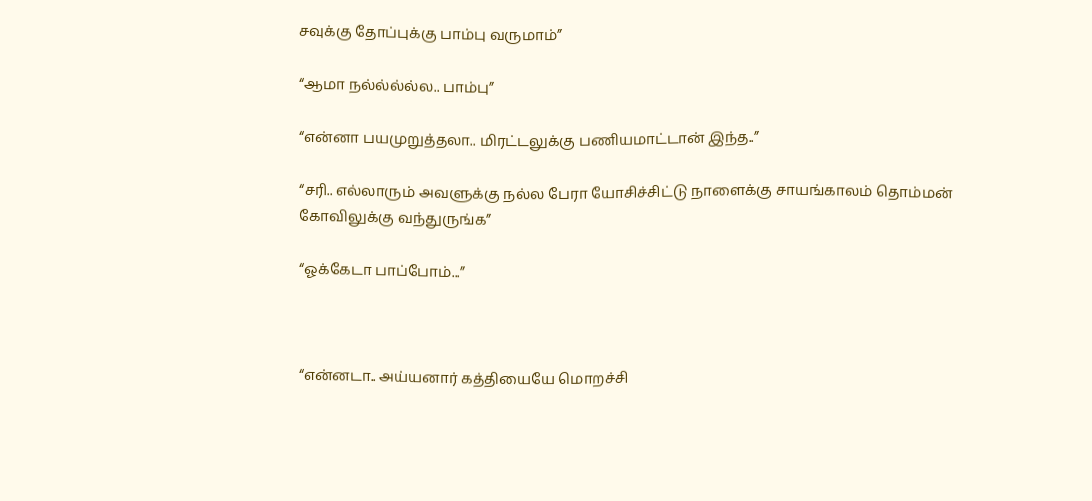சவுக்கு தோப்புக்கு பாம்பு வருமாம்”

“ஆமா நல்ல்ல்ல்ல.. பாம்பு”

“என்னா பயமுறுத்தலா.. மிரட்டலுக்கு பணியமாட்டான் இந்த..”

“சரி.. எல்லாரும் அவளுக்கு நல்ல பேரா யோசிச்சிட்டு நாளைக்கு சாயங்காலம் தொம்மன் கோவிலுக்கு வந்துருங்க”

“ஓக்கேடா பாப்போம்...”



“என்னடா.. அய்யனார் கத்தியையே மொறச்சி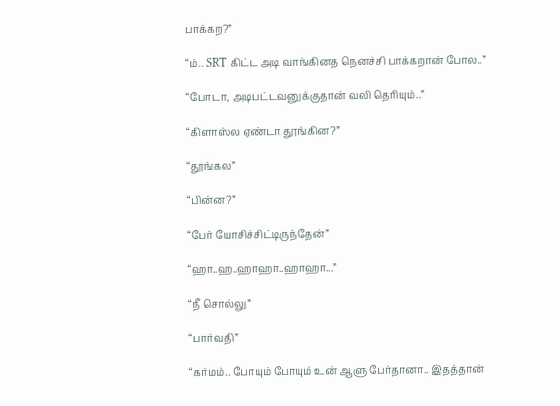பாக்கற?”

“ம்.. SRT கிட்ட அடி வாங்கினத நெனச்சி பாக்கறான் போல..”

“போடா, அடிபட்டவனுக்குதான் வலி தெரியும்..”

“கிளாஸ்ல ஏண்டா தூங்கின?”

“தூங்கல”

“பின்ன?”

“பேர் யோசிச்சிட்டிருந்தேன்”

“ஹா..ஹ..ஹாஹா..ஹாஹா...”

“நீ சொல்லு”

“பார்வதி”

“கர்மம்.. போயும் போயும் உன் ஆளு பேர்தானா.. இதத்தான்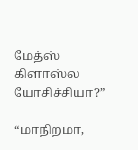மேத்ஸ் கிளாஸ்ல யோசிச்சியா?”

“மாநிறமா,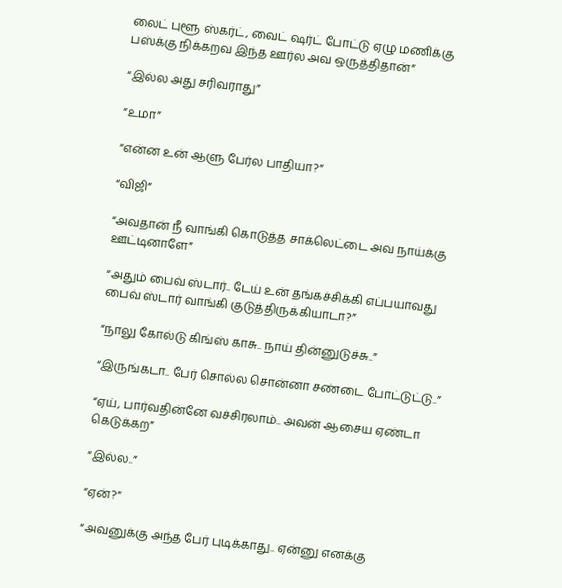லைட் புளூ ஸ்கர்ட், வைட் ஷர்ட் போட்டு ஏழு மணிக்கு பஸ்க்கு நிக்கறவ இந்த ஊர்ல அவ ஒருத்திதான்”

“இல்ல அது சரிவராது”

“உமா”

“என்ன உன் ஆளு பேர்ல பாதியா?”

“விஜி”

“அவதான் நீ வாங்கி கொடுத்த சாக்லெட்டை அவ நாய்க்கு ஊட்டினாளே”

“அதும் பைவ் ஸ்டார்.. டேய் உன் தங்கச்சிக்கி எப்பயாவது பைவ் ஸ்டார் வாங்கி குடுத்திருக்கியாடா?”

“நாலு கோல்டு கிங்ஸ் காசு.. நாய் தின்னுடுச்சு..”

“இருங்கடா.. பேர் சொல்ல சொன்னா சண்டை போட்டுட்டு..”

“ஏய், பார்வதின்னே வச்சிரலாம்.. அவன் ஆசைய ஏண்டா கெடுக்கற”

“இல்ல..”

“ஏன்?”

“அவனுக்கு அந்த பேர் புடிக்காது.. ஏன்னு எனக்கு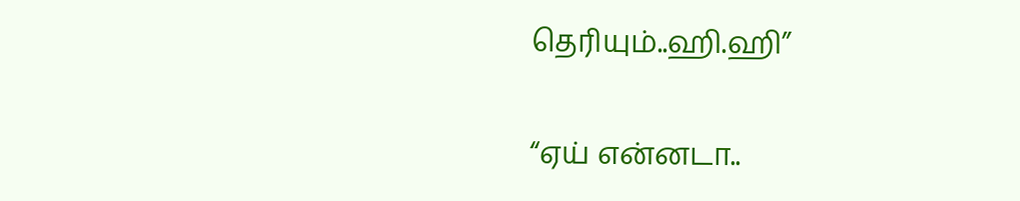தெரியும்..ஹி.ஹி”

“ஏய் என்னடா..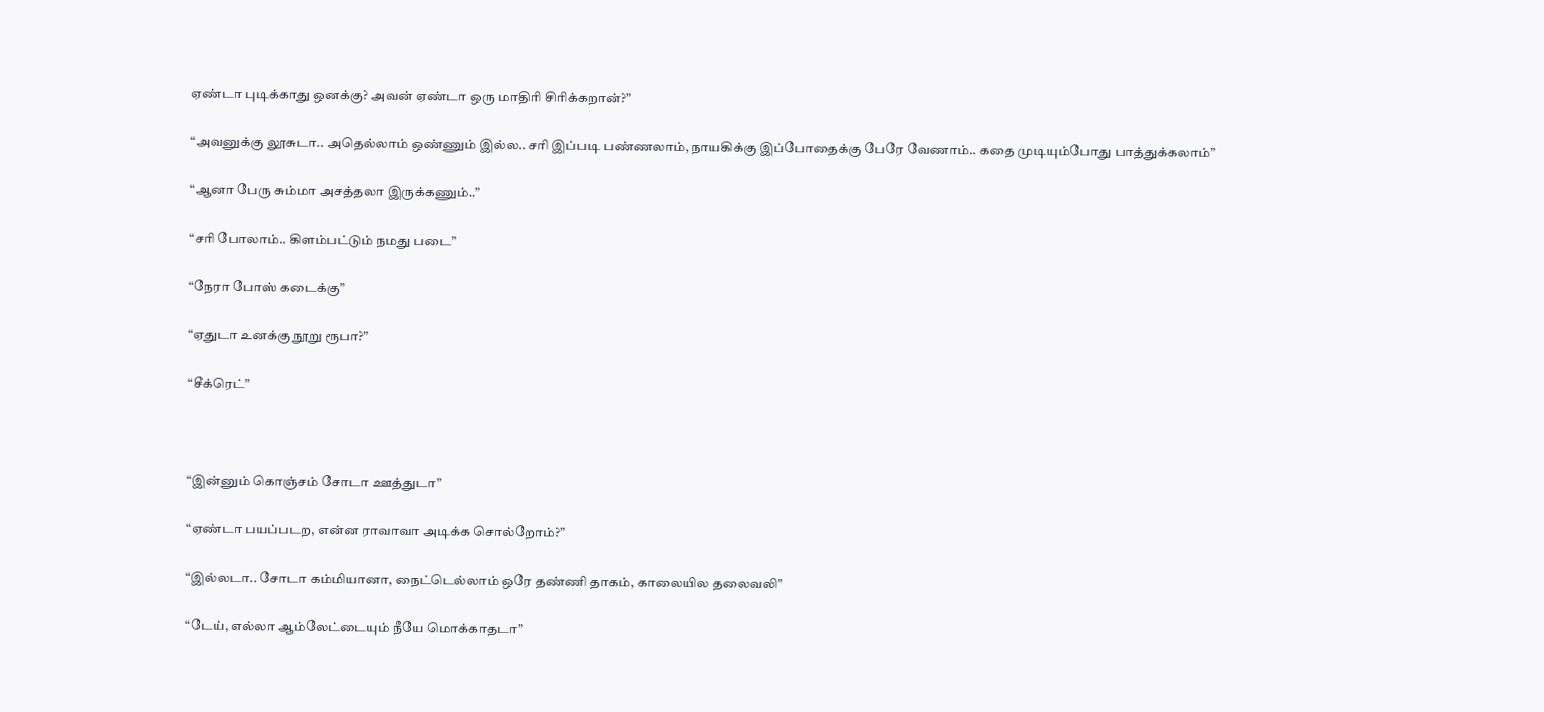ஏண்டா புடிக்காது ஒனக்கு? அவன் ஏண்டா ஒரு மாதிரி சிரிக்கறான்?”

“அவனுக்கு லூசுடா.. அதெல்லாம் ஒண்ணும் இல்ல.. சரி இப்படி பண்ணலாம், நாயகிக்கு இப்போதைக்கு பேரே வேணாம்.. கதை முடியும்போது பாத்துக்கலாம்”

“ஆனா பேரு சும்மா அசத்தலா இருக்கணும்..”

“சரி போலாம்.. கிளம்பட்டும் நமது படை”

“நேரா போஸ் கடைக்கு”

“ஏதுடா உனக்கு நூறு ரூபா?”

“சீக்ரெட்”



“இன்னும் கொஞ்சம் சோடா ஊத்துடா”

“ஏண்டா பயப்படற, என்ன ராவாவா அடிக்க சொல்றோம்?”

“இல்லடா.. சோடா கம்மியானா, நைட்டெல்லாம் ஒரே தண்ணி தாகம், காலையில தலைவலி”

“டேய், எல்லா ஆம்லேட்டையும் நீயே மொக்காதடா”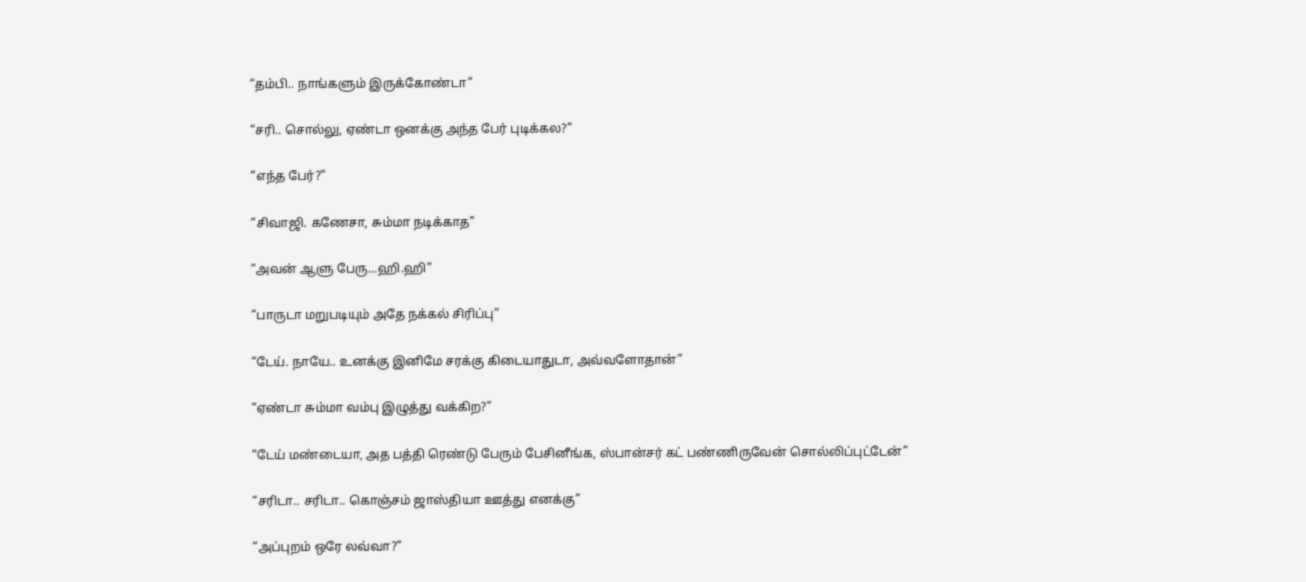“தம்பி.. நாங்களும் இருக்கோண்டா”

“சரி.. சொல்லு, ஏண்டா ஒனக்கு அந்த பேர் புடிக்கல?”

“எந்த பேர்?”

“சிவாஜி. கணேசா, சும்மா நடிக்காத”

“அவன் ஆளு பேரு...ஹி.ஹி”

“பாருடா மறுபடியும் அதே நக்கல் சிரிப்பு”

“டேய். நாயே.. உனக்கு இனிமே சரக்கு கிடையாதுடா, அவ்வளோதான்”

“ஏண்டா சும்மா வம்பு இழுத்து வக்கிற?”

“டேய் மண்டையா, அத பத்தி ரெண்டு பேரும் பேசினீங்க, ஸ்பான்சர் கட் பண்ணிருவேன் சொல்லிப்புட்டேன்”

“சரிடா.. சரிடா.. கொஞ்சம் ஜாஸ்தியா ஊத்து எனக்கு”

“அப்புறம் ஒரே லவ்வா?”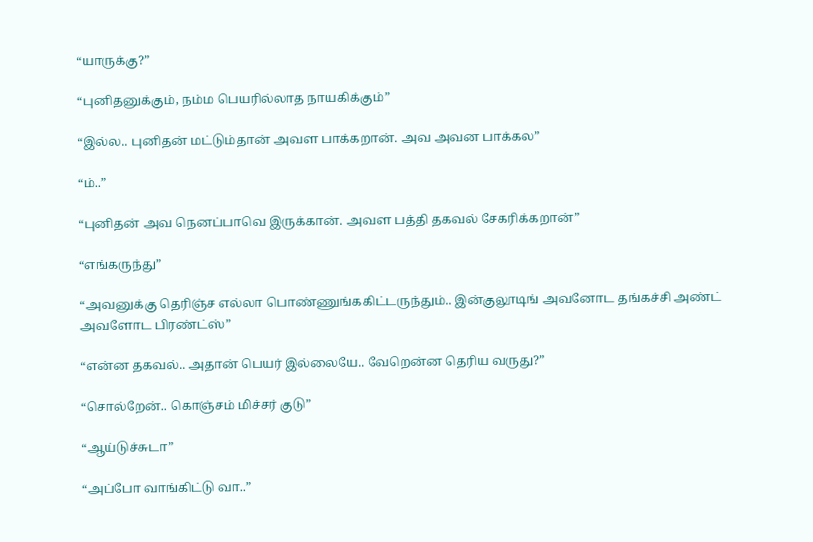“யாருக்கு?”

“புனிதனுக்கும், நம்ம பெயரில்லாத நாயகிக்கும்”

“இல்ல.. புனிதன் மட்டும்தான் அவள பாக்கறான். அவ அவன பாக்கல”

“ம்..”

“புனிதன் அவ நெனப்பாவெ இருக்கான். அவள பத்தி தகவல் சேகரிக்கறான்”

“எங்கருந்து”

“அவனுக்கு தெரிஞ்ச எல்லா பொண்ணுங்ககிட்டருந்தும்.. இன்குலூடிங் அவனோட தங்கச்சி அண்ட் அவளோட பிரண்ட்ஸ்”

“என்ன தகவல்.. அதான் பெயர் இல்லையே.. வேறென்ன தெரிய வருது?”

“சொல்றேன்.. கொஞ்சம் மிச்சர் குடு”

“ஆய்டுச்சுடா”

“அப்போ வாங்கிட்டு வா..”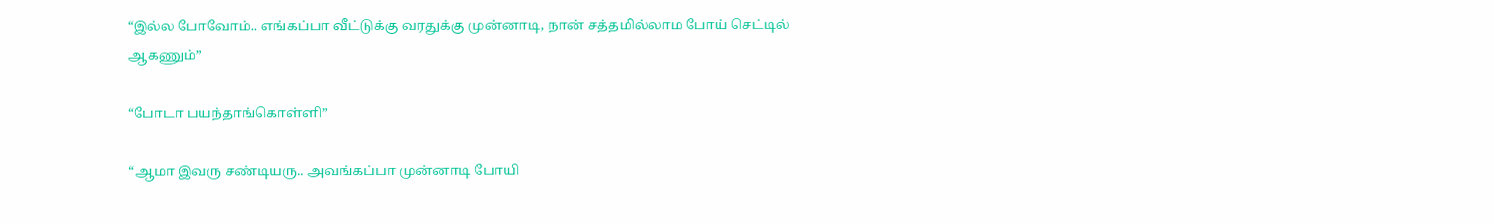“இல்ல போவோம்.. எங்கப்பா வீட்டுக்கு வரதுக்கு முன்னாடி, நான் சத்தமில்லாம போய் செட்டில் ஆகணும்”

“போடா பயந்தாங்கொள்ளி”

“ஆமா இவரு சண்டியரு.. அவங்கப்பா முன்னாடி போயி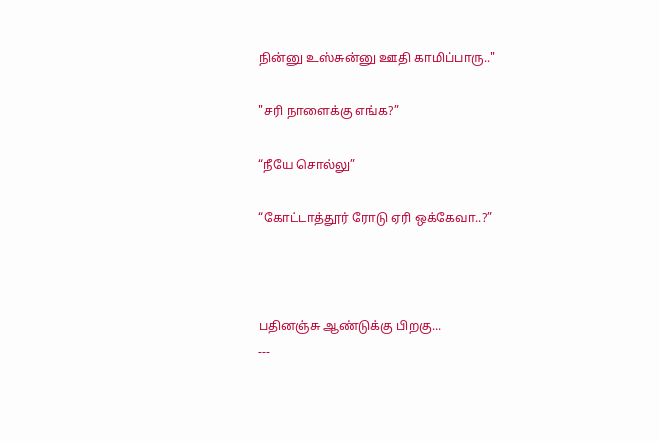நின்னு உஸ்சுன்னு ஊதி காமிப்பாரு.."

"சரி நாளைக்கு எங்க?”

“நீயே சொல்லு”

“கோட்டாத்தூர் ரோடு ஏரி ஒக்கேவா..?”



பதினஞ்சு ஆண்டுக்கு பிறகு...
---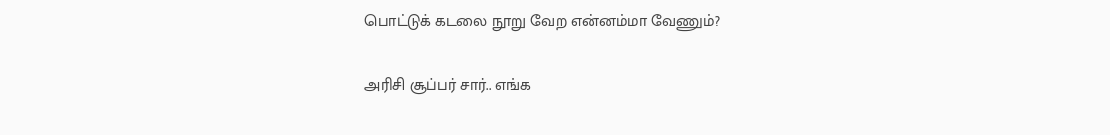பொட்டுக் கடலை நூறு வேற என்னம்மா வேணும்?

அரிசி சூப்பர் சார்.. எங்க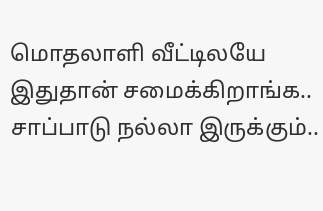மொதலாளி வீட்டிலயே இதுதான் சமைக்கிறாங்க.. சாப்பாடு நல்லா இருக்கும்..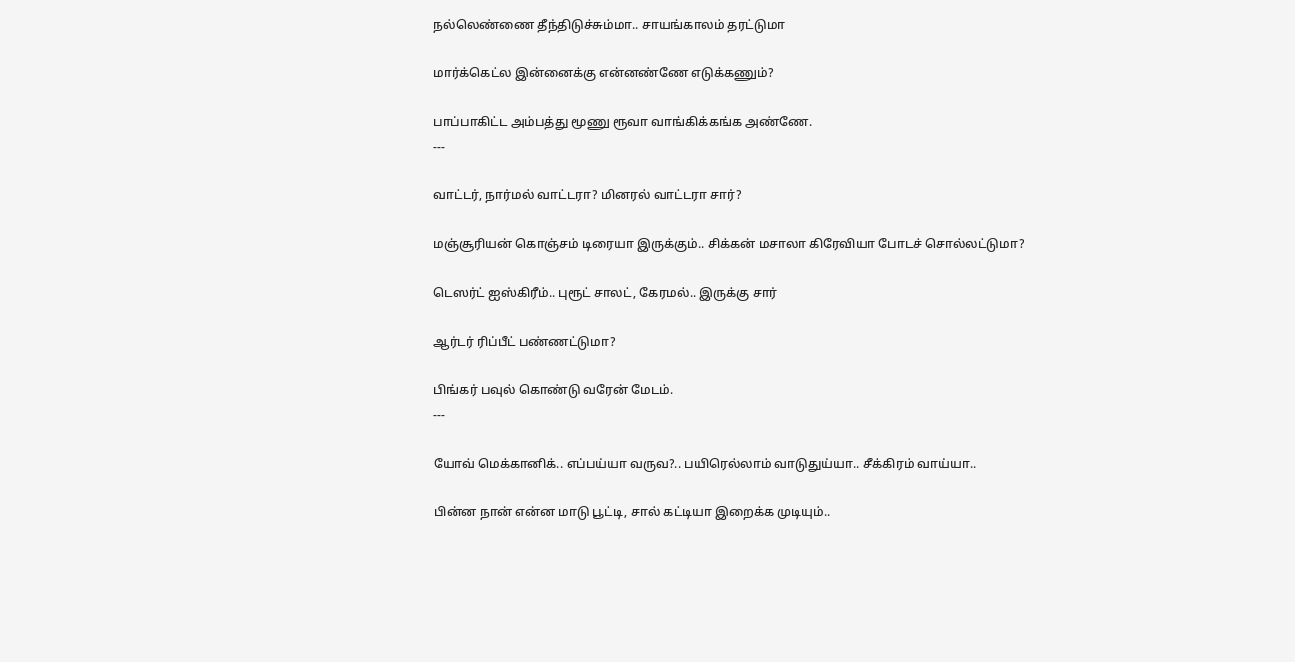நல்லெண்ணை தீந்திடுச்சும்மா.. சாயங்காலம் தரட்டுமா

மார்க்கெட்ல இன்னைக்கு என்னண்ணே எடுக்கணும்?

பாப்பாகிட்ட அம்பத்து மூணு ரூவா வாங்கிக்கங்க அண்ணே.
---

வாட்டர், நார்மல் வாட்டரா? மினரல் வாட்டரா சார்?

மஞ்சூரியன் கொஞ்சம் டிரையா இருக்கும்.. சிக்கன் மசாலா கிரேவியா போடச் சொல்லட்டுமா?

டெஸர்ட் ஐஸ்கிரீம்.. புரூட் சாலட், கேரமல்.. இருக்கு சார்

ஆர்டர் ரிப்பீட் பண்ணட்டுமா?

பிங்கர் பவுல் கொண்டு வரேன் மேடம்.
---

யோவ் மெக்கானிக்.. எப்பய்யா வருவ?.. பயிரெல்லாம் வாடுதுய்யா.. சீக்கிரம் வாய்யா..

பின்ன நான் என்ன மாடு பூட்டி, சால் கட்டியா இறைக்க முடியும்..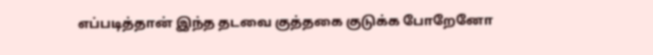எப்படித்தான் இந்த தடவை குத்தகை குடுக்க போறேனோ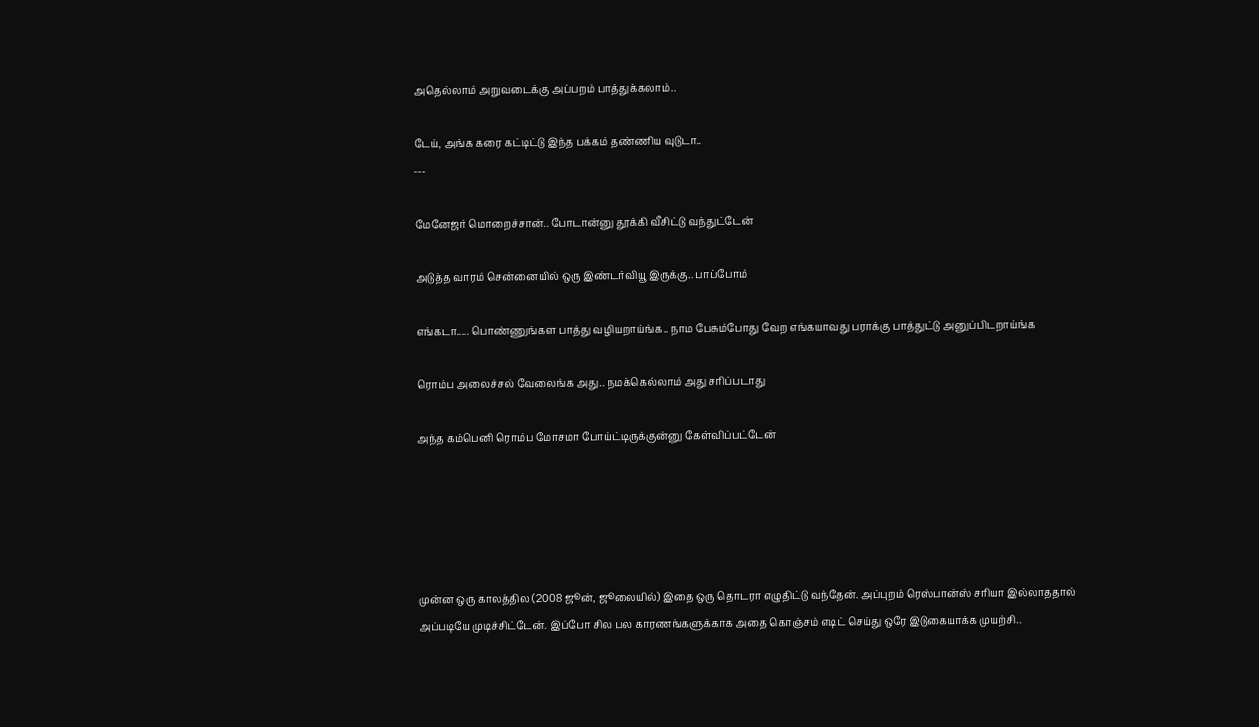அதெல்லாம் அறுவடைக்கு அப்பறம் பாத்துக்கலாம்..

டேய், அங்க கரை கட்டிட்டு இந்த பக்கம் தண்ணிய வுடுடா..
---

மேனேஜர் மொறைச்சான்.. போடான்னு தூக்கி வீசிட்டு வந்துட்டேன்

அடுத்த வாரம் சென்னையில் ஒரு இண்டர்வியூ இருக்கு.. பாப்போம்

எங்கடா..... பொண்ணுங்கள பாத்து வழியறாய்ங்க.. நாம பேசும்போது வேற எங்கயாவது பராக்கு பாத்துட்டு அனுப்பிடறாய்ங்க

ரொம்ப அலைச்சல் வேலைங்க அது.. நமக்கெல்லாம் அது சரிப்படாது

அந்த கம்பெனி ரொம்ப மோசமா போய்ட்டிருக்குன்னு கேள்விப்பட்டேன்





முன்ன ஒரு காலத்தில (2008 ஜூன், ஜூலையில்) இதை ஒரு தொடரா எழுதிட்டு வந்தேன். அப்புறம் ரெஸ்பான்ஸ் சரியா இல்லாததால் அப்படியே முடிச்சிட்டேன். இப்போ சில பல காரணங்களுக்காக அதை கொஞ்சம் எடிட் செய்து ஒரே இடுகையாக்க முயற்சி..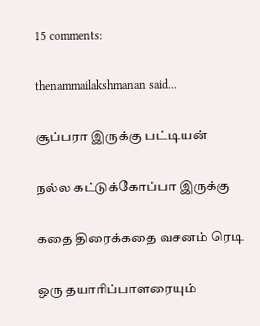15 comments:

thenammailakshmanan said...

சூப்பரா இருக்கு பட்டியன்

நல்ல கட்டுக்கோப்பா இருக்கு

கதை திரைக்கதை வசனம் ரெடி

ஒரு தயாரிப்பாளரையும்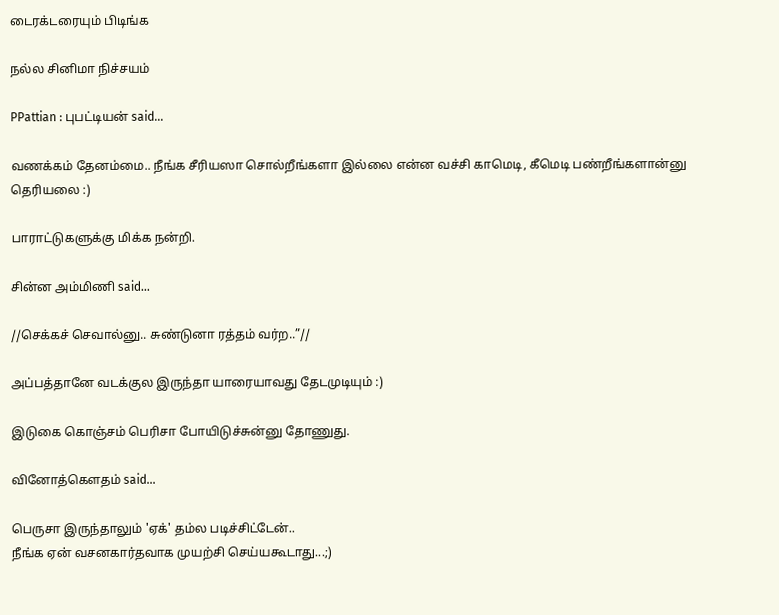டைரக்டரையும் பிடிங்க

நல்ல சினிமா நிச்சயம்

PPattian : புபட்டியன் said...

வணக்கம் தேனம்மை.. நீங்க சீரியஸா சொல்றீங்களா இல்லை என்ன வச்சி காமெடி, கீமெடி பண்றீங்களான்னு தெரியலை :)

பாராட்டுகளுக்கு மிக்க நன்றி.

சின்ன அம்மிணி said...

//செக்கச் செவால்னு.. சுண்டுனா ரத்தம் வர்ற..”//

அப்பத்தானே வடக்குல இருந்தா யாரையாவது தேடமுடியும் :)

இடுகை கொஞ்சம் பெரிசா போயிடுச்சுன்னு தோணுது.

வினோத்கெளதம் said...

பெருசா இருந்தாலும் 'ஏக்' தம்ல படிச்சிட்டேன்..
நீங்க ஏன் வசனகார்தவாக முயற்சி செய்யகூடாது...;)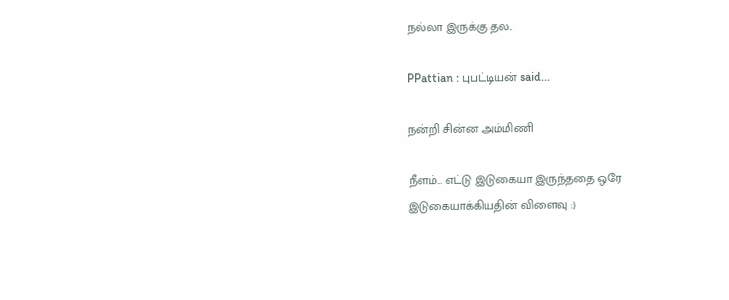நல்லா இருக்கு தல..

PPattian : புபட்டியன் said...

நன்றி சின்ன அம்மிணி

நீளம்... எட்டு இடுகையா இருந்ததை ஒரே இடுகையாக்கியதின் விளைவு :)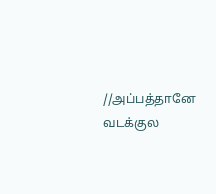//அப்பத்தானே வடக்குல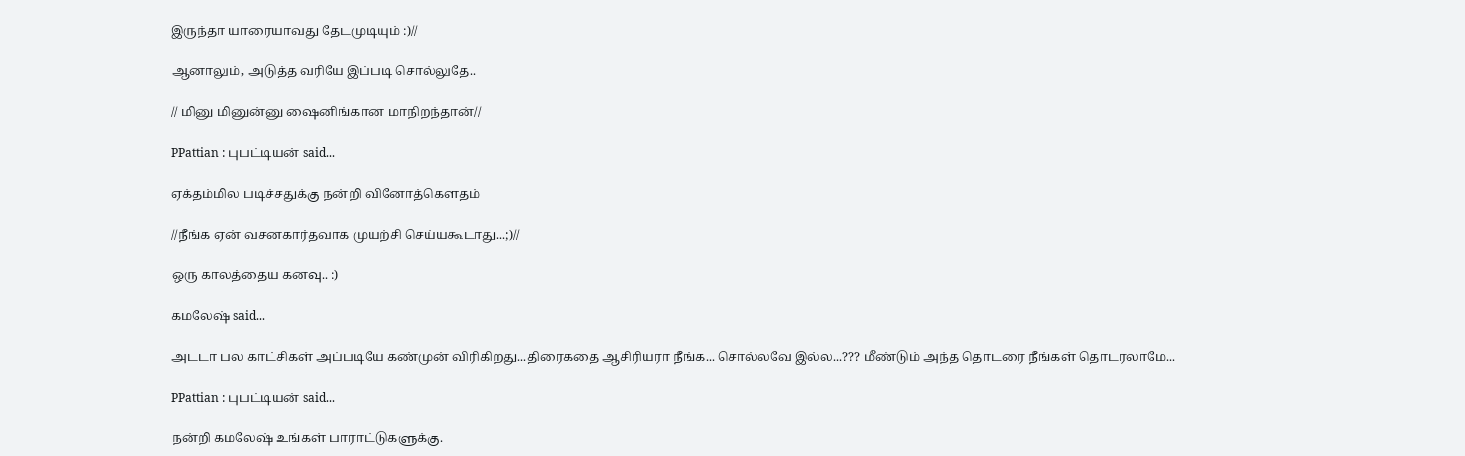இருந்தா யாரையாவது தேடமுடியும் :)//

ஆனாலும், அடுத்த வரியே இப்படி சொல்லுதே..

// மினு மினுன்னு ஷைனிங்கான மாநிறந்தான்//

PPattian : புபட்டியன் said...

ஏக்தம்மில படிச்சதுக்கு நன்றி வினோத்கௌதம்

//நீங்க ஏன் வசனகார்தவாக முயற்சி செய்யகூடாது...;)//

ஒரு காலத்தைய கனவு.. :)

கமலேஷ் said...

அடடா பல காட்சிகள் அப்படியே கண்முன் விரிகிறது...திரைகதை ஆசிரியரா நீங்க... சொல்லவே இல்ல...??? மீண்டும் அந்த தொடரை நீங்கள் தொடரலாமே...

PPattian : புபட்டியன் said...

நன்றி கமலேஷ் உங்கள் பாராட்டுகளுக்கு.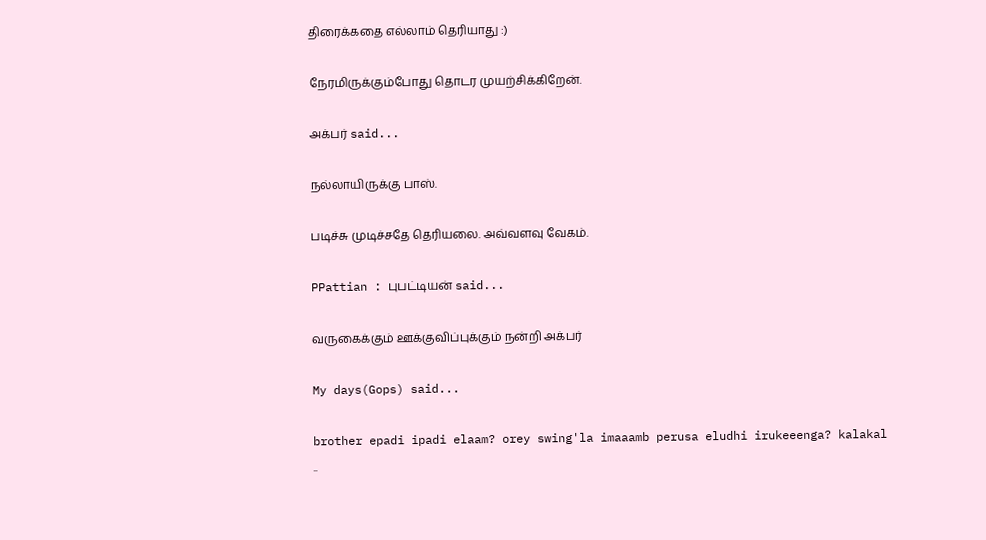திரைக்கதை எல்லாம் தெரியாது :)

நேரமிருக்கும்போது தொடர முயற்சிக்கிறேன்.

அக்பர் said...

நல்லாயிருக்கு பாஸ்.

படிச்சு முடிச்சதே தெரியலை. அவ்வளவு வேகம்.

PPattian : புபட்டியன் said...

வருகைக்கும் ஊக்குவிப்புக்கும் நன்றி அக்பர்

My days(Gops) said...

brother epadi ipadi elaam? orey swing'la imaaamb perusa eludhi irukeeenga? kalakal ..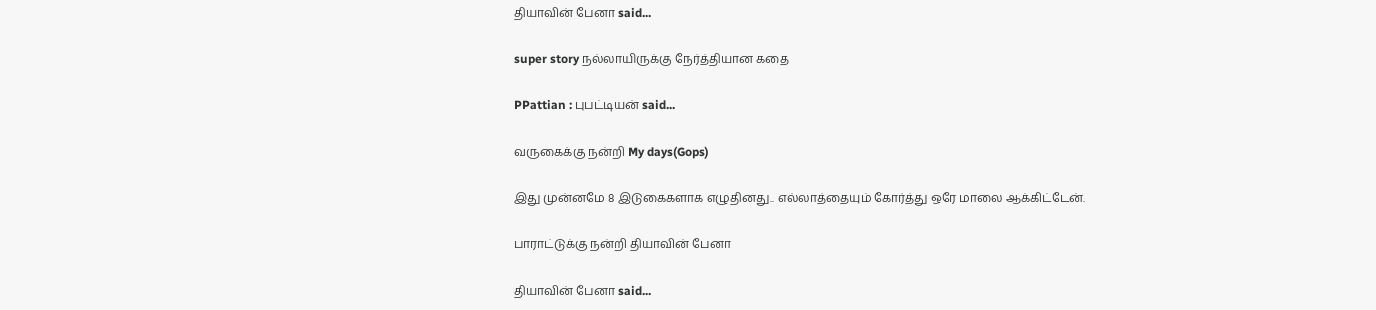தியாவின் பேனா said...

super story நல்லாயிருக்கு நேர்த்தியான கதை

PPattian : புபட்டியன் said...

வருகைக்கு நன்றி My days(Gops)

இது முன்னமே 8 இடுகைகளாக எழுதினது.. எல்லாத்தையும் கோர்த்து ஒரே மாலை ஆக்கிட்டேன்.

பாராட்டுக்கு நன்றி தியாவின் பேனா

தியாவின் பேனா said...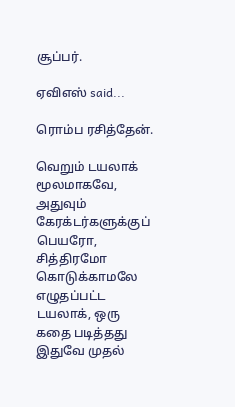சூப்பர்.

ஏவிஎஸ் said...

ரொம்ப ரசித்தேன்.

வெறும் டயலாக் மூலமாகவே, அதுவும் கேரக்டர்களுக்குப் பெயரோ, சித்திரமோ கொடுக்காமலே எழுதப்பட்ட டயலாக், ஒரு கதை படித்தது இதுவே முதல்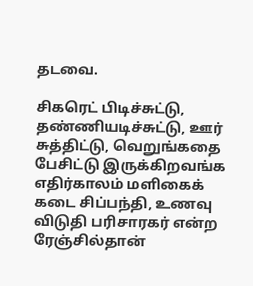தடவை.

சிகரெட் பிடிச்சுட்டு, தண்ணியடிச்சுட்டு, ஊர் சுத்திட்டு, வெறுங்கதை பேசிட்டு இருக்கிறவங்க எதிர்காலம் மளிகைக் கடை சிப்பந்தி, உணவு விடுதி பரிசாரகர் என்ற ரேஞ்சில்தான்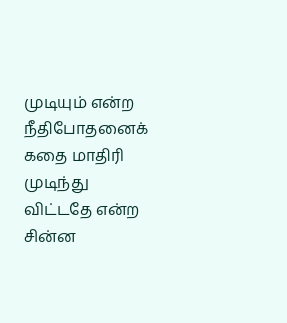முடியும் என்ற நீதிபோதனைக் கதை மாதிரி முடிந்து விட்டதே என்ற சின்ன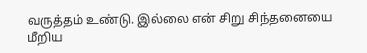வருத்தம் உண்டு. இல்லை என் சிறு சிந்தனையை மீறிய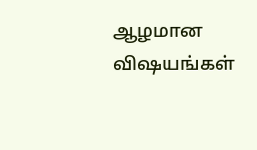ஆழமான விஷயங்கள்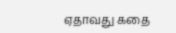ஏதாவது கதை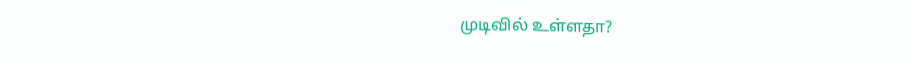முடிவில் உள்ளதா?